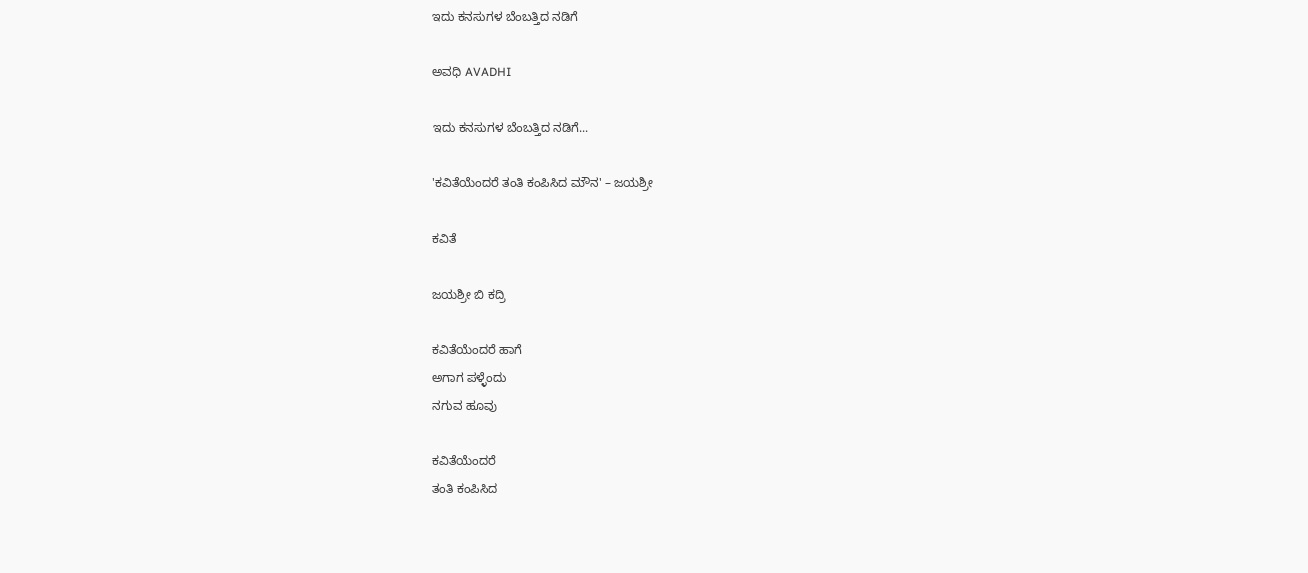ಇದು ಕನಸುಗಳ ಬೆಂಬತ್ತಿದ ನಡಿಗೆ‍

ಅವಧಿ AVADHI

ಇದು ಕನಸುಗಳ ಬೆಂಬತ್ತಿದ ನಡಿಗೆ...

'ಕವಿತೆಯೆಂದರೆ ತಂತಿ ಕಂಪಿಸಿದ ಮೌನ' – ಜಯಶ್ರೀ

ಕವಿತೆ

ಜಯಶ್ರೀ ಬಿ ಕದ್ರಿ

ಕವಿತೆಯೆಂದರೆ ಹಾಗೆ
ಅಗಾಗ ಪಳ್ಳೆಂದು
ನಗುವ ಹೂವು

ಕವಿತೆಯೆಂದರೆ
ತಂತಿ ಕಂಪಿಸಿದ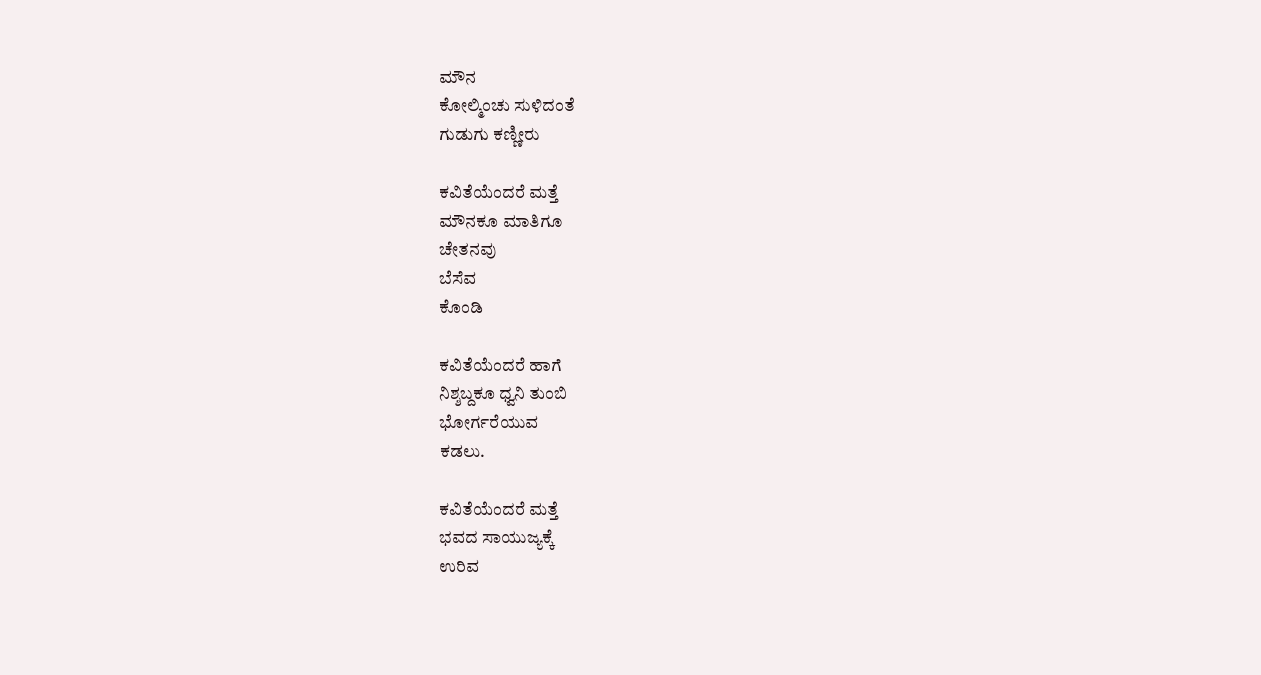ಮೌನ
ಕೋಲ್ಮಿಂಚು ಸುಳಿದಂತೆ
ಗುಡುಗು ಕಣ್ಣೀರು

ಕವಿತೆಯೆಂದರೆ ಮತ್ತೆ
ಮೌನಕೂ ಮಾತಿಗೂ
ಚೇತನವು
ಬೆಸೆವ
ಕೊಂಡಿ

ಕವಿತೆಯೆಂದರೆ ಹಾಗೆ
ನಿಶ್ಶಬ್ದಕೂ ಧ್ವನಿ ತುಂಬಿ
ಭೋರ್ಗರೆಯುವ
ಕಡಲು.

ಕವಿತೆಯೆಂದರೆ ಮತ್ತೆ
ಭವದ ಸಾಯುಜ್ಯಕ್ಕೆ
ಉರಿವ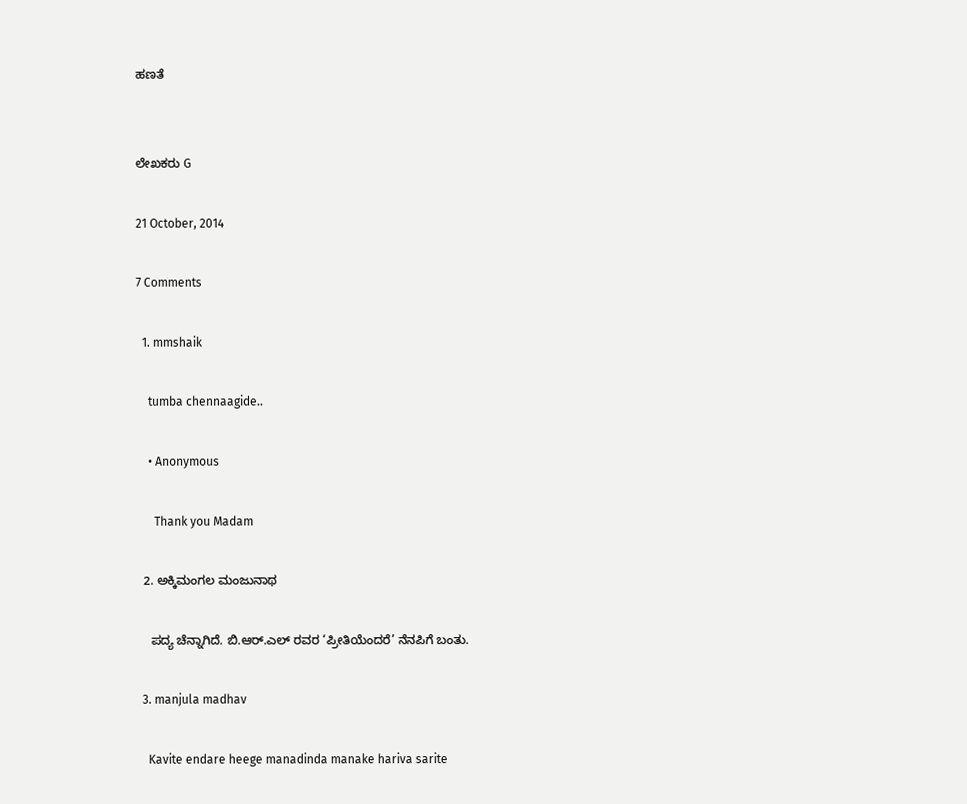ಹಣತೆ


ಲೇಖಕರು G

21 October, 2014

7 Comments

  1. mmshaik

    tumba chennaagide..

    • Anonymous

      Thank you Madam

  2. ಅಕ್ಕಿಮಂಗಲ ಮಂಜುನಾಥ

    ಪದ್ಯ ಚೆನ್ನಾಗಿದೆ. ಬಿ.ಆರ್.ಎಲ್ ರವರ ‘ಪ್ರೀತಿಯೆಂದರೆ’ ನೆನಪಿಗೆ ಬಂತು.

  3. manjula madhav

    Kavite endare heege manadinda manake hariva sarite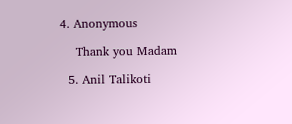4. Anonymous

    Thank you Madam

  5. Anil Talikoti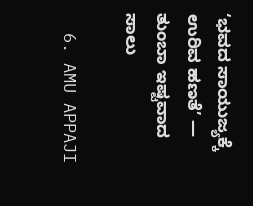‘ಭವದ ಸಾಯುಜ್ಯಕ್ಕೆ ಉರಿವ ಹಣತೆ’ — ತುಂಬಾ ಇಷ್ಟವಾದ ಸಾಲು

  6. AMU APPAJI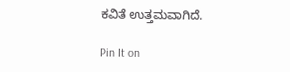ಕವಿತೆ ಉತ್ತಮವಾಗಿದೆ.

Pin It on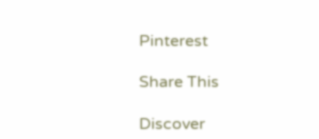Pinterest

Share This

Discover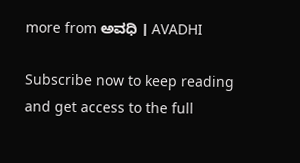more from ಅವಧಿ । AVADHI

Subscribe now to keep reading and get access to the full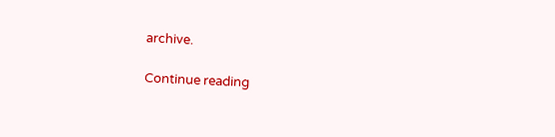archive.

Continue reading